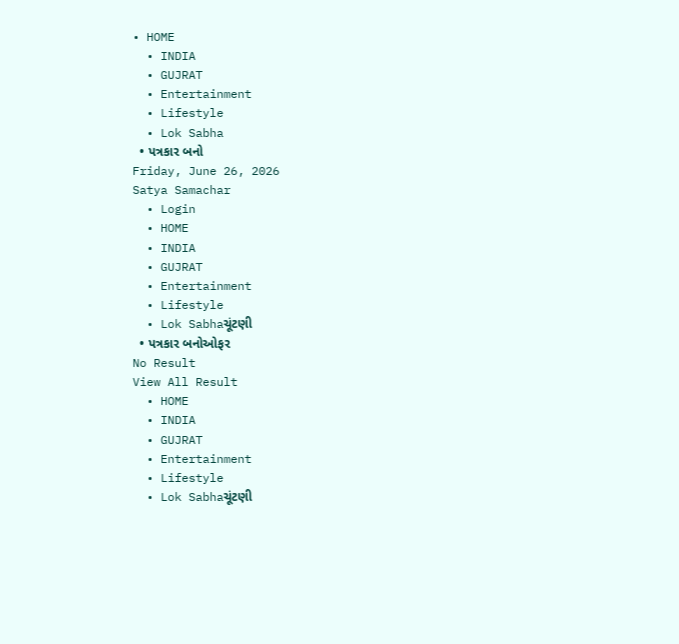• HOME
  • INDIA
  • GUJRAT
  • Entertainment
  • Lifestyle
  • Lok Sabha
  • પત્રકાર બનો
Friday, June 26, 2026
Satya Samachar
  • Login
  • HOME
  • INDIA
  • GUJRAT
  • Entertainment
  • Lifestyle
  • Lok Sabhaચૂંટણી
  • પત્રકાર બનોઓફર
No Result
View All Result
  • HOME
  • INDIA
  • GUJRAT
  • Entertainment
  • Lifestyle
  • Lok Sabhaચૂંટણી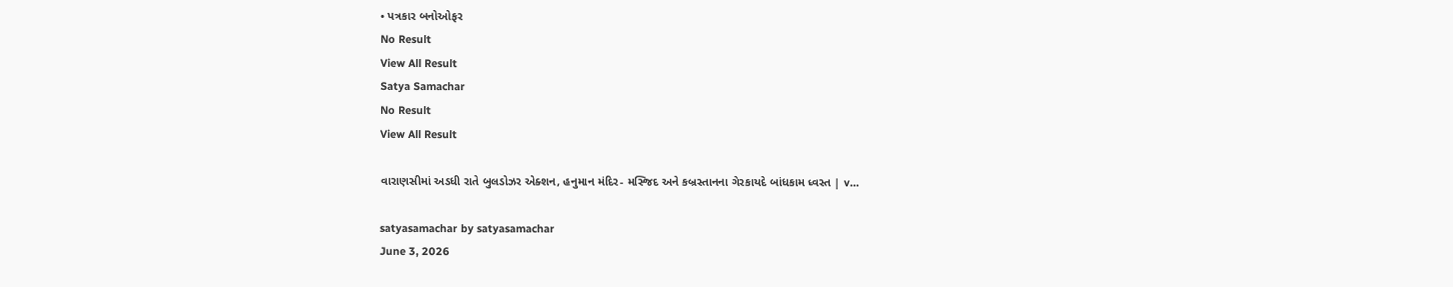• પત્રકાર બનોઓફર
No Result
View All Result
Satya Samachar
No Result
View All Result

વારાણસીમાં અડધી રાતે બુલડોઝર એક્શન, હનુમાન મંદિર- મસ્જિદ અને કબ્રસ્તાનના ગેરકાયદે બાંધકામ ધ્વસ્ત | v…

satyasamachar by satyasamachar
June 3, 2026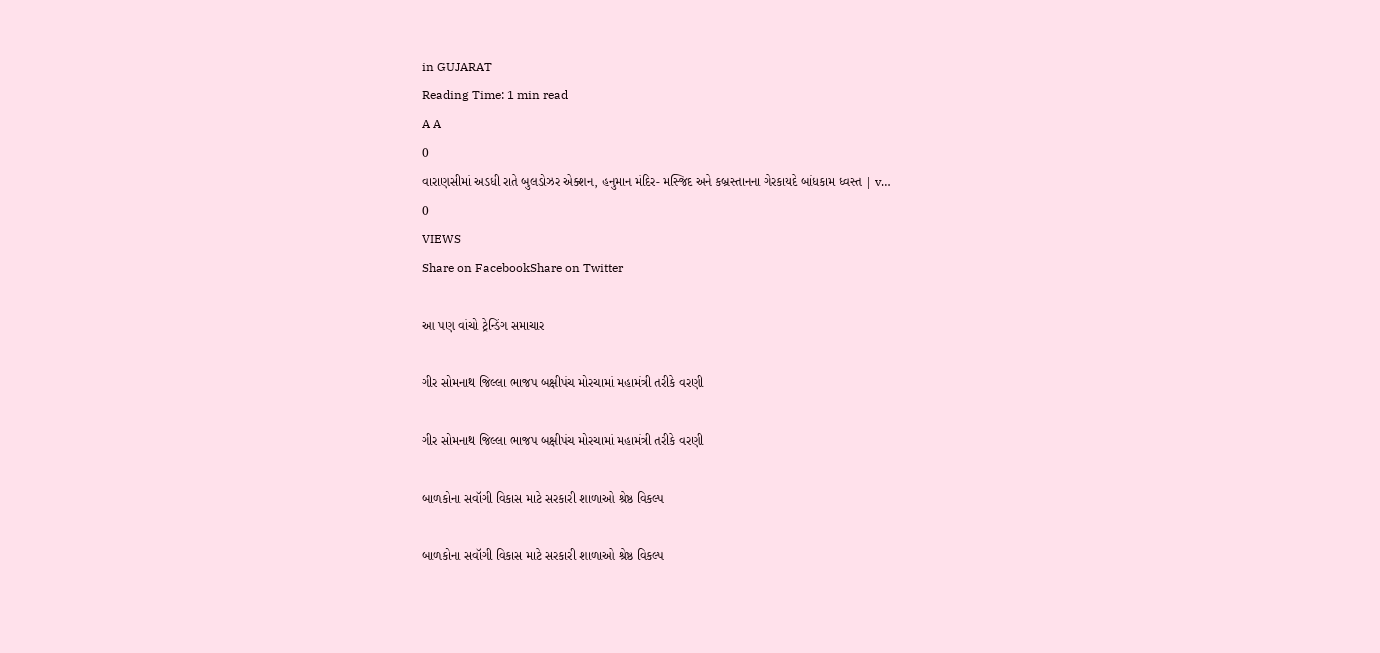in GUJARAT
Reading Time: 1 min read
A A
0
વારાણસીમાં અડધી રાતે બુલડોઝર એક્શન, હનુમાન મંદિર- મસ્જિદ અને કબ્રસ્તાનના ગેરકાયદે બાંધકામ ધ્વસ્ત | v…
0
VIEWS
Share on FacebookShare on Twitter

આ પણ વાંચો ટ્રેન્ડિંગ સમાચાર

ગીર સોમનાથ જિલ્લા ભાજપ બક્ષીપંચ મોરચામાં મહામંત્રી તરીકે વરણી

ગીર સોમનાથ જિલ્લા ભાજપ બક્ષીપંચ મોરચામાં મહામંત્રી તરીકે વરણી

બાળકોના સવૉગી વિકાસ માટે સરકારી શાળાઓ શ્રેષ્ઠ વિકલ્પ

બાળકોના સવૉગી વિકાસ માટે સરકારી શાળાઓ શ્રેષ્ઠ વિકલ્પ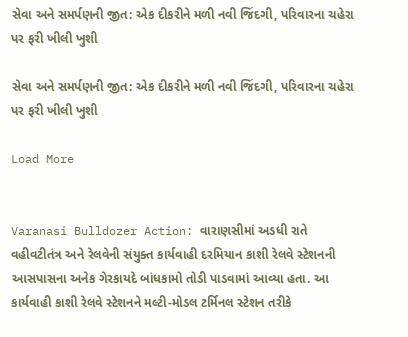સેવા અને સમર્પણની જીત: એક દીકરીને મળી નવી જિંદગી, પરિવારના ચહેરા પર ફરી ખીલી ખુશી

સેવા અને સમર્પણની જીત: એક દીકરીને મળી નવી જિંદગી, પરિવારના ચહેરા પર ફરી ખીલી ખુશી

Load More


Varanasi Bulldozer Action: વારાણસીમાં અડધી રાતે વહીવટીતંત્ર અને રેલવેની સંયુક્ત કાર્યવાહી દરમિયાન કાશી રેલવે સ્ટેશનની આસપાસના અનેક ગેરકાયદે બાંધકામો તોડી પાડવામાં આવ્યા હતા. આ કાર્યવાહી કાશી રેલવે સ્ટેશનને મલ્ટી-મોડલ ટર્મિનલ સ્ટેશન તરીકે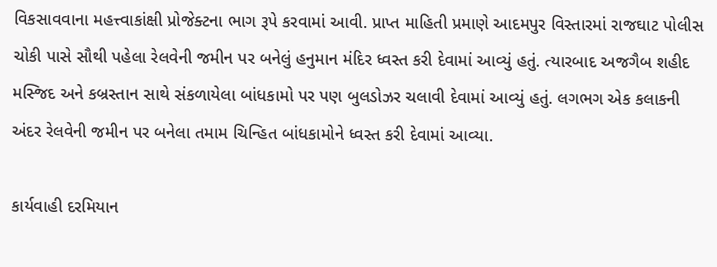વિકસાવવાના મહત્ત્વાકાંક્ષી પ્રોજેક્ટના ભાગ રૂપે કરવામાં આવી. પ્રાપ્ત માહિતી પ્રમાણે આદમપુર વિસ્તારમાં રાજઘાટ પોલીસ ચોકી પાસે સૌથી પહેલા રેલવેની જમીન પર બનેલું હનુમાન મંદિર ધ્વસ્ત કરી દેવામાં આવ્યું હતું. ત્યારબાદ અજગૈબ શહીદ મસ્જિદ અને કબ્રસ્તાન સાથે સંકળાયેલા બાંધકામો પર પણ બુલડોઝર ચલાવી દેવામાં આવ્યું હતું. લગભગ એક કલાકની અંદર રેલવેની જમીન પર બનેલા તમામ ચિન્હિત બાંધકામોને ધ્વસ્ત કરી દેવામાં આવ્યા.

કાર્યવાહી દરમિયાન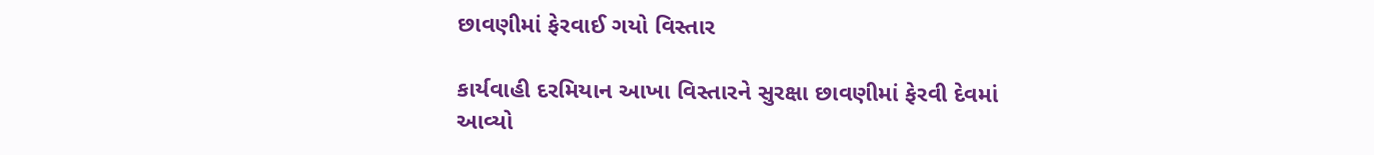છાવણીમાં ફેરવાઈ ગયો વિસ્તાર

કાર્યવાહી દરમિયાન આખા વિસ્તારને સુરક્ષા છાવણીમાં ફેરવી દેવમાં આવ્યો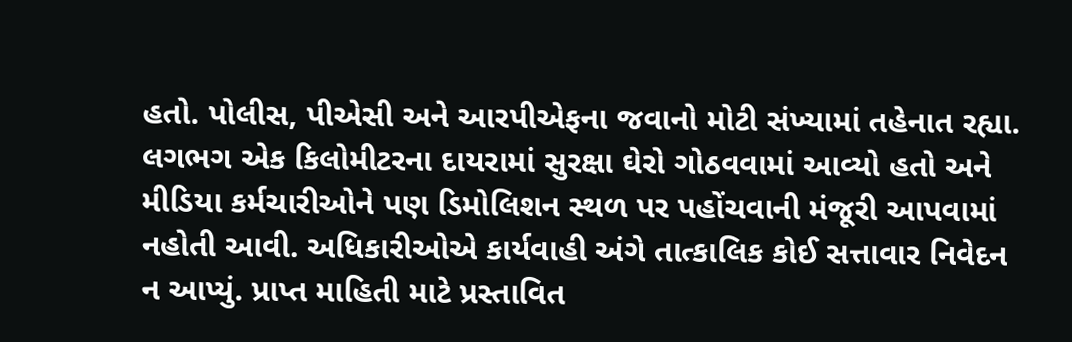હતો. પોલીસ, પીએસી અને આરપીએફના જવાનો મોટી સંખ્યામાં તહેનાત રહ્યા. લગભગ એક કિલોમીટરના દાયરામાં સુરક્ષા ઘેરો ગોઠવવામાં આવ્યો હતો અને મીડિયા કર્મચારીઓને પણ ડિમોલિશન સ્થળ પર પહોંચવાની મંજૂરી આપવામાં નહોતી આવી. અધિકારીઓએ કાર્યવાહી અંગે તાત્કાલિક કોઈ સત્તાવાર નિવેદન ન આપ્યું. પ્રાપ્ત માહિતી માટે પ્રસ્તાવિત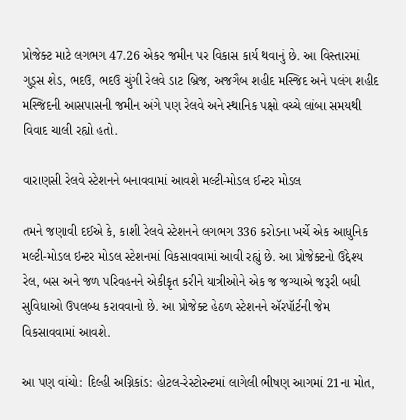પ્રોજેક્ટ માટે લગભગ 47.26 એકર જમીન પર વિકાસ કાર્ય થવાનું છે. આ વિસ્તારમાં ગુડ્સ શેડ, ભદઉ, ભદઉ ચુંગી રેલવે ડાટ બ્રિજ, અજગૈબ શહીદ મસ્જિદ અને પલંગ શહીદ મસ્જિદની આસપાસની જમીન અંગે પણ રેલવે અને સ્થાનિક પક્ષો વચ્ચે લાંબા સમયથી વિવાદ ચાલી રહ્યો હતો.

વારાણસી રેલવે સ્ટેશનને બનાવવામાં આવશે મલ્ટી-મોડલ ઈન્ટર મોડલ

તમને જણાવી દઈએ કે, કાશી રેલવે સ્ટેશનને લગભગ 336 કરોડના ખર્ચે એક આધુનિક મલ્ટી-મોડલ ઇન્ટર મોડલ સ્ટેશનમાં વિકસાવવામાં આવી રહ્યું છે. આ પ્રોજેક્ટનો ઉદ્દેશ્ય રેલ, બસ અને જળ પરિવહનને એકીકૃત કરીને યાત્રીઓને એક જ જગ્યાએ જરૂરી બધી સુવિધાઓ ઉપલબ્ધ કરાવવાનો છે. આ પ્રોજેક્ટ હેઠળ સ્ટેશનને ઍરપૉર્ટની જેમ વિકસાવવામાં આવશે.

આ પણ વાંચો: દિલ્હી અગ્નિકાંડ: હોટલ-રેસ્ટોરન્ટમાં લાગેલી ભીષણ આગમાં 21ના મોત,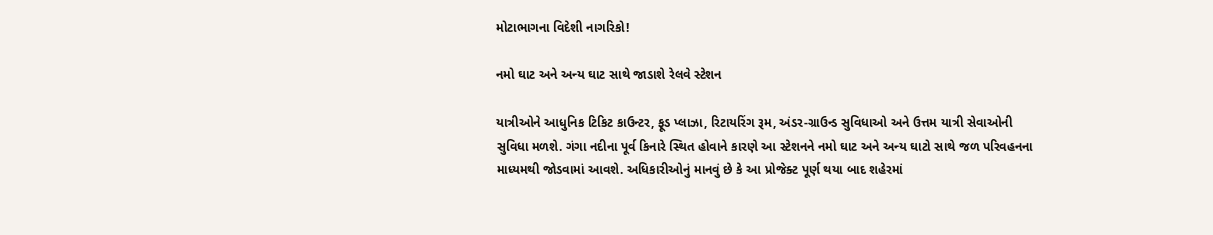મોટાભાગના વિદેશી નાગરિકો!

નમો ઘાટ અને અન્ય ઘાટ સાથે જાડાશે રેલવે સ્ટેશન

યાત્રીઓને આધુનિક ટિકિટ કાઉન્ટર, ફૂડ પ્લાઝા, રિટાયરિંગ રૂમ, અંડર-ગ્રાઉન્ડ સુવિધાઓ અને ઉત્તમ યાત્રી સેવાઓની સુવિધા મળશે. ગંગા નદીના પૂર્વ કિનારે સ્થિત હોવાને કારણે આ સ્ટેશનને નમો ઘાટ અને અન્ય ઘાટો સાથે જળ પરિવહનના માધ્યમથી જોડવામાં આવશે. અધિકારીઓનું માનવું છે કે આ પ્રોજેક્ટ પૂર્ણ થયા બાદ શહેરમાં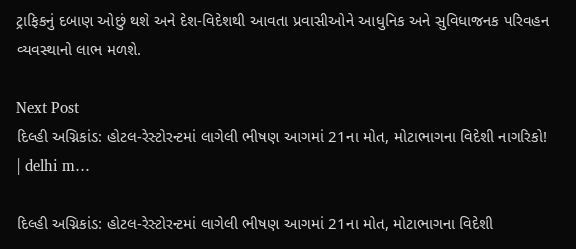ટ્રાફિકનું દબાણ ઓછું થશે અને દેશ-વિદેશથી આવતા પ્રવાસીઓને આધુનિક અને સુવિધાજનક પરિવહન વ્યવસ્થાનો લાભ મળશે.

Next Post
દિલ્હી અગ્નિકાંડ: હોટલ-રેસ્ટોરન્ટમાં લાગેલી ભીષણ આગમાં 21ના મોત, મોટાભાગના વિદેશી નાગરિકો! | delhi m…

દિલ્હી અગ્નિકાંડ: હોટલ-રેસ્ટોરન્ટમાં લાગેલી ભીષણ આગમાં 21ના મોત, મોટાભાગના વિદેશી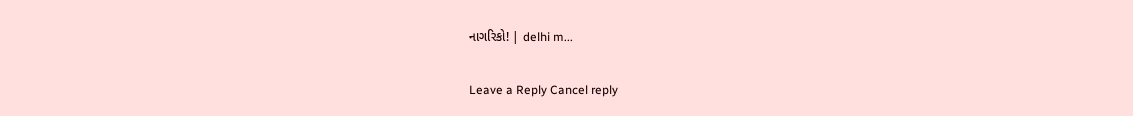નાગરિકો! | delhi m...

Leave a Reply Cancel reply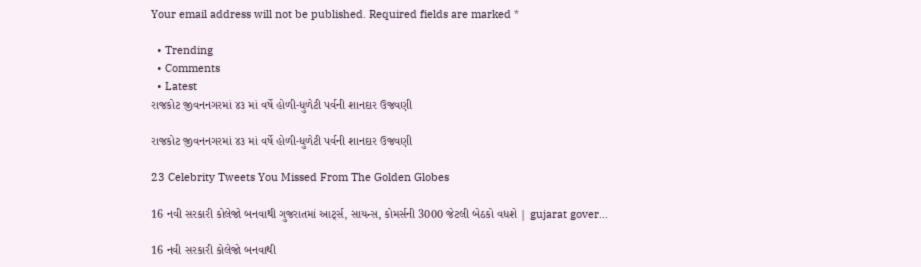Your email address will not be published. Required fields are marked *

  • Trending
  • Comments
  • Latest
રાજકોટ જીવનનગરમાં ૪૩ માં વર્ષે હોળી-ધુળેટી પર્વની શાનદાર ઉજવણી

રાજકોટ જીવનનગરમાં ૪૩ માં વર્ષે હોળી-ધુળેટી પર્વની શાનદાર ઉજવણી

23 Celebrity Tweets You Missed From The Golden Globes

16 નવી સરકારી કોલેજો બનવાથી ગુજરાતમાં આર્ટ્સ, સાયન્સ, કોમર્સની 3000 જેટલી બેઠકો વધશે | gujarat gover…

16 નવી સરકારી કોલેજો બનવાથી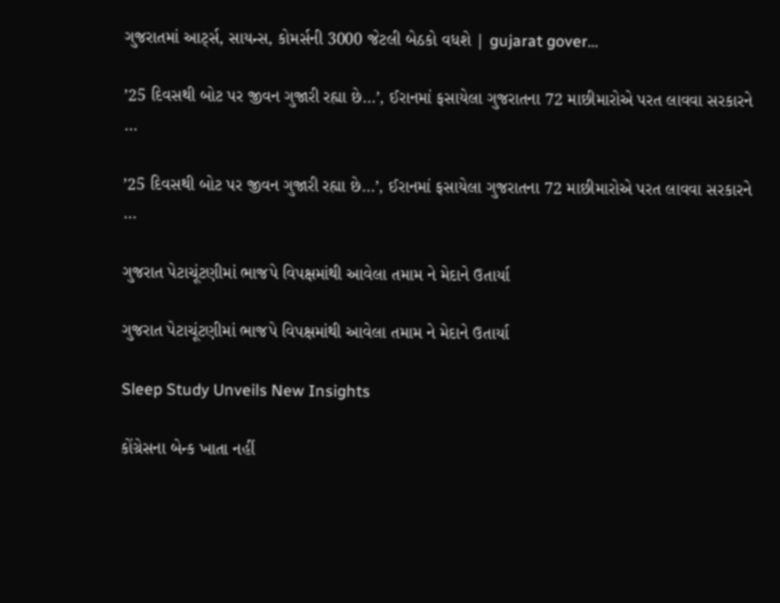ગુજરાતમાં આર્ટ્સ, સાયન્સ, કોમર્સની 3000 જેટલી બેઠકો વધશે | gujarat gover…

’25 દિવસથી બોટ પર જીવન ગુજારી રહ્યા છે…’, ઈરાનમાં ફસાયેલા ગુજરાતના 72 માછીમારોએ પરત લાવવા સરકારને …

’25 દિવસથી બોટ પર જીવન ગુજારી રહ્યા છે…’, ઈરાનમાં ફસાયેલા ગુજરાતના 72 માછીમારોએ પરત લાવવા સરકારને …

ગુજરાત પેટાચૂંટણીમાં ભાજપે વિપક્ષમાંથી આવેલા તમામ ને મેદાને ઉતાર્યા

ગુજરાત પેટાચૂંટણીમાં ભાજપે વિપક્ષમાંથી આવેલા તમામ ને મેદાને ઉતાર્યા

Sleep Study Unveils New Insights

કોંગ્રેસના બેન્ક ખાતા નહીં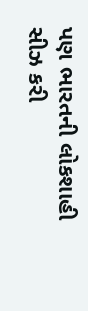પણ ભારતની લોકશાહી સીઝ કરી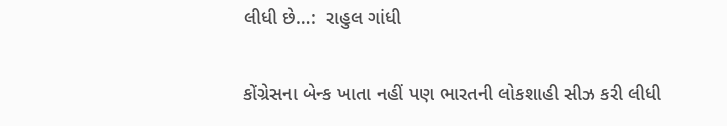લીધી છે…:  રાહુલ ગાંધી

કોંગ્રેસના બેન્ક ખાતા નહીં પણ ભારતની લોકશાહી સીઝ કરી લીધી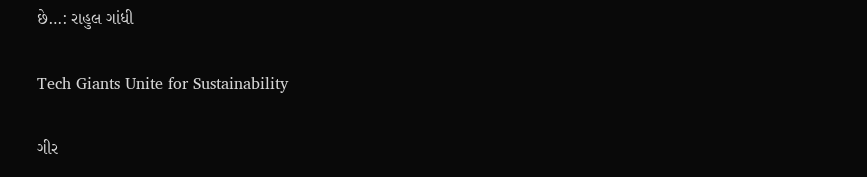છે…: રાહુલ ગાંધી

Tech Giants Unite for Sustainability

ગીર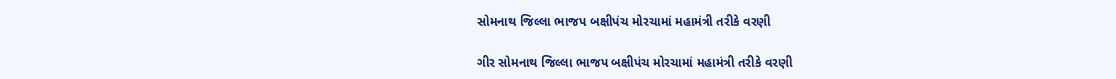સોમનાથ જિલ્લા ભાજપ બક્ષીપંચ મોરચામાં મહામંત્રી તરીકે વરણી

ગીર સોમનાથ જિલ્લા ભાજપ બક્ષીપંચ મોરચામાં મહામંત્રી તરીકે વરણી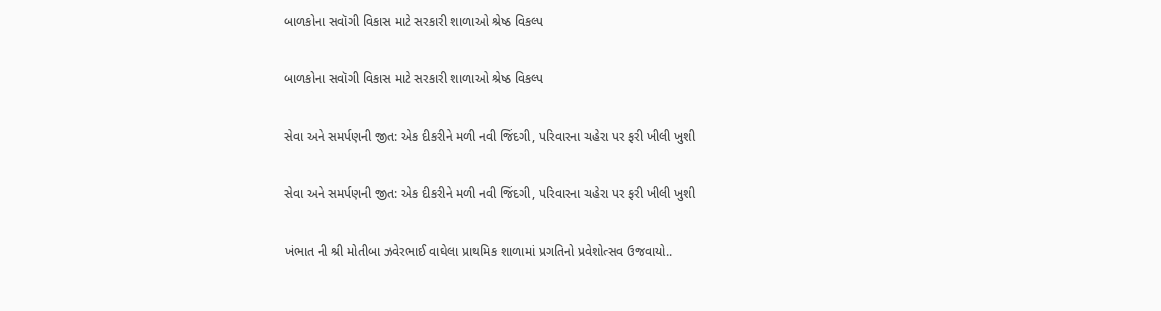બાળકોના સવૉગી વિકાસ માટે સરકારી શાળાઓ શ્રેષ્ઠ વિકલ્પ

બાળકોના સવૉગી વિકાસ માટે સરકારી શાળાઓ શ્રેષ્ઠ વિકલ્પ

સેવા અને સમર્પણની જીત: એક દીકરીને મળી નવી જિંદગી, પરિવારના ચહેરા પર ફરી ખીલી ખુશી

સેવા અને સમર્પણની જીત: એક દીકરીને મળી નવી જિંદગી, પરિવારના ચહેરા પર ફરી ખીલી ખુશી

ખંભાત ની શ્રી મોતીબા ઝવેરભાઈ વાઘેલા પ્રાથમિક શાળામાં પ્રગતિનો પ્રવેશોત્સવ ઉજવાયો..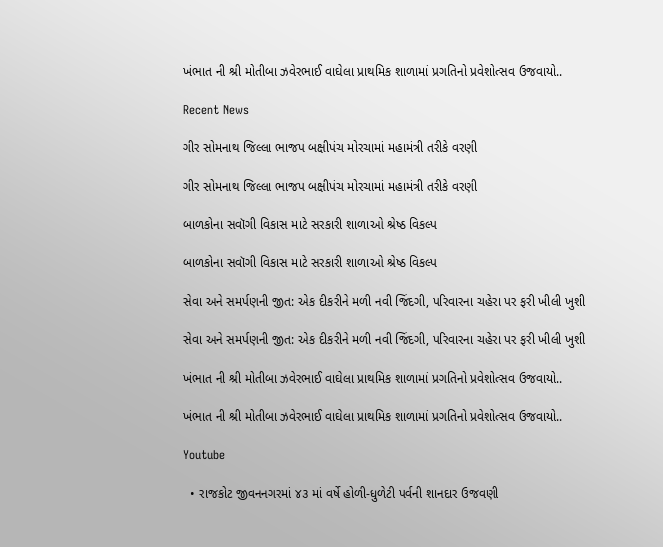ખંભાત ની શ્રી મોતીબા ઝવેરભાઈ વાઘેલા પ્રાથમિક શાળામાં પ્રગતિનો પ્રવેશોત્સવ ઉજવાયો..

Recent News

ગીર સોમનાથ જિલ્લા ભાજપ બક્ષીપંચ મોરચામાં મહામંત્રી તરીકે વરણી

ગીર સોમનાથ જિલ્લા ભાજપ બક્ષીપંચ મોરચામાં મહામંત્રી તરીકે વરણી

બાળકોના સવૉગી વિકાસ માટે સરકારી શાળાઓ શ્રેષ્ઠ વિકલ્પ

બાળકોના સવૉગી વિકાસ માટે સરકારી શાળાઓ શ્રેષ્ઠ વિકલ્પ

સેવા અને સમર્પણની જીત: એક દીકરીને મળી નવી જિંદગી, પરિવારના ચહેરા પર ફરી ખીલી ખુશી

સેવા અને સમર્પણની જીત: એક દીકરીને મળી નવી જિંદગી, પરિવારના ચહેરા પર ફરી ખીલી ખુશી

ખંભાત ની શ્રી મોતીબા ઝવેરભાઈ વાઘેલા પ્રાથમિક શાળામાં પ્રગતિનો પ્રવેશોત્સવ ઉજવાયો..

ખંભાત ની શ્રી મોતીબા ઝવેરભાઈ વાઘેલા પ્રાથમિક શાળામાં પ્રગતિનો પ્રવેશોત્સવ ઉજવાયો..

Youtube

  • રાજકોટ જીવનનગરમાં ૪૩ માં વર્ષે હોળી-ધુળેટી પર્વની શાનદાર ઉજવણી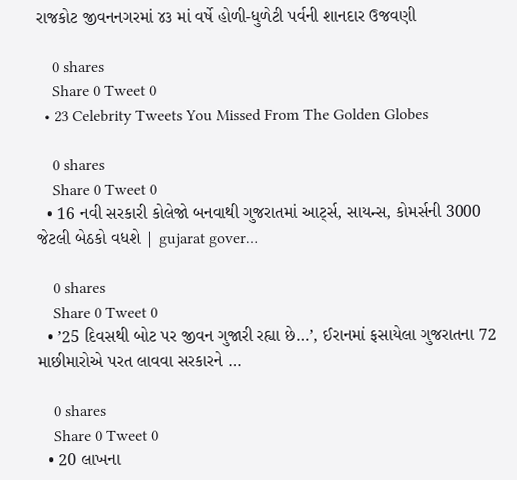રાજકોટ જીવનનગરમાં ૪૩ માં વર્ષે હોળી-ધુળેટી પર્વની શાનદાર ઉજવણી

    0 shares
    Share 0 Tweet 0
  • 23 Celebrity Tweets You Missed From The Golden Globes

    0 shares
    Share 0 Tweet 0
  • 16 નવી સરકારી કોલેજો બનવાથી ગુજરાતમાં આર્ટ્સ, સાયન્સ, કોમર્સની 3000 જેટલી બેઠકો વધશે | gujarat gover…

    0 shares
    Share 0 Tweet 0
  • ’25 દિવસથી બોટ પર જીવન ગુજારી રહ્યા છે…’, ઈરાનમાં ફસાયેલા ગુજરાતના 72 માછીમારોએ પરત લાવવા સરકારને …

    0 shares
    Share 0 Tweet 0
  • 20 લાખના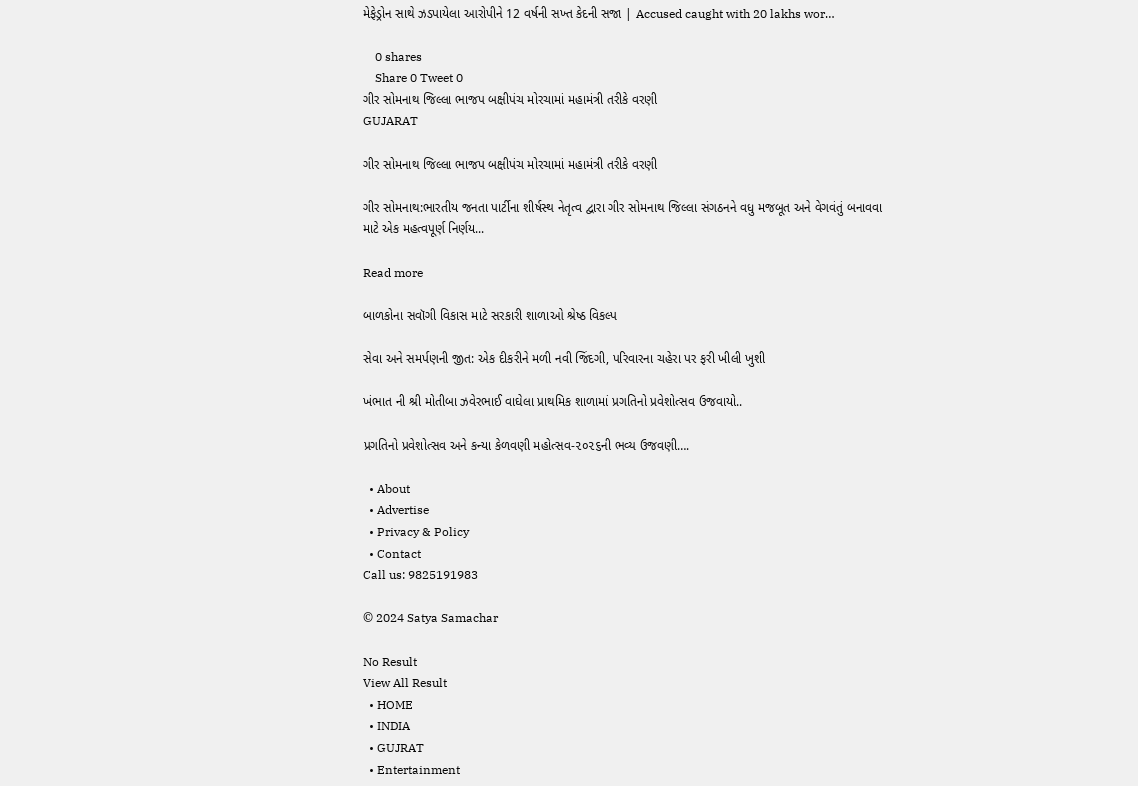મેફેડ્રોન સાથે ઝડપાયેલા આરોપીને 12 વર્ષની સખ્ત કેદની સજા | Accused caught with 20 lakhs wor…

    0 shares
    Share 0 Tweet 0
ગીર સોમનાથ જિલ્લા ભાજપ બક્ષીપંચ મોરચામાં મહામંત્રી તરીકે વરણી
GUJARAT

ગીર સોમનાથ જિલ્લા ભાજપ બક્ષીપંચ મોરચામાં મહામંત્રી તરીકે વરણી

ગીર સોમનાથ:ભારતીય જનતા પાર્ટીના શીર્ષસ્થ નેતૃત્વ દ્વારા ગીર સોમનાથ જિલ્લા સંગઠનને વધુ મજબૂત અને વેગવંતું બનાવવા માટે એક મહત્વપૂર્ણ નિર્ણય...

Read more

બાળકોના સવૉગી વિકાસ માટે સરકારી શાળાઓ શ્રેષ્ઠ વિકલ્પ

સેવા અને સમર્પણની જીત: એક દીકરીને મળી નવી જિંદગી, પરિવારના ચહેરા પર ફરી ખીલી ખુશી

ખંભાત ની શ્રી મોતીબા ઝવેરભાઈ વાઘેલા પ્રાથમિક શાળામાં પ્રગતિનો પ્રવેશોત્સવ ઉજવાયો..

પ્રગતિનો પ્રવેશોત્સવ અને કન્યા કેળવણી મહોત્સવ-૨૦૨૬ની ભવ્ય ઉજવણી….

  • About
  • Advertise
  • Privacy & Policy
  • Contact
Call us: 9825191983

© 2024 Satya Samachar

No Result
View All Result
  • HOME
  • INDIA
  • GUJRAT
  • Entertainment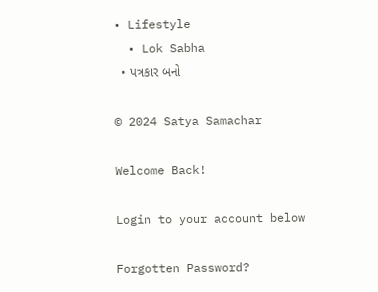• Lifestyle
  • Lok Sabha
  • પત્રકાર બનો

© 2024 Satya Samachar

Welcome Back!

Login to your account below

Forgotten Password?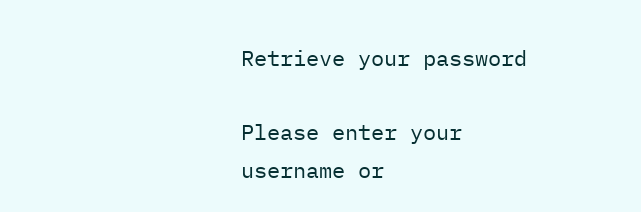Retrieve your password

Please enter your username or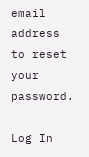email address to reset your password.

Log In